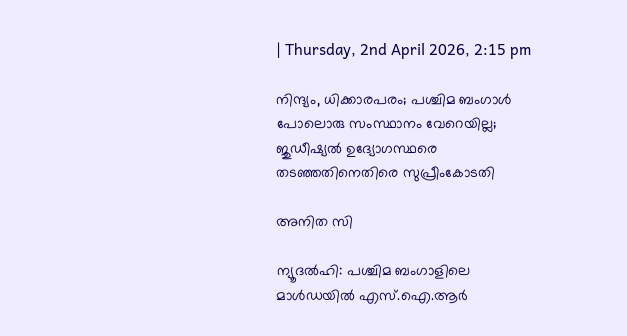| Thursday, 2nd April 2026, 2:15 pm

നിന്ദ്യം, ധിക്കാരപരം; പശ്ചിമ ബംഗാള്‍ പോലൊരു സംസ്ഥാനം വേറെയില്ല; ജുഡീഷ്യല്‍ ഉദ്യോഗസ്ഥരെ തടഞ്ഞതിനെതിരെ സുപ്രീംകോടതി

അനിത സി

ന്യൂദല്‍ഹി: പശ്ചിമ ബംഗാളിലെ മാള്‍ഡയില്‍ എസ്.ഐ.ആര്‍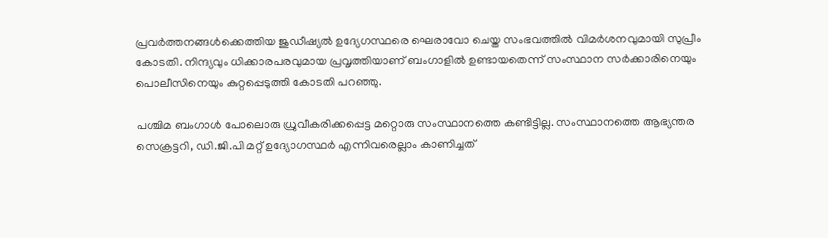പ്രവര്‍ത്തനങ്ങള്‍ക്കെത്തിയ ജുഡീഷ്യല്‍ ഉദ്യേഗസ്ഥരെ ഘെരാവോ ചെയ്ത സംഭവത്തില്‍ വിമര്‍ശനവുമായി സുപ്രീം കോടതി. നിന്ദ്യവും ധിക്കാരപരവുമായ പ്രവൃത്തിയാണ് ബംഗാളില്‍ ഉണ്ടായതെന്ന് സംസ്ഥാന സര്‍ക്കാരിനെയും പൊലീസിനെയും കുറ്റപ്പെടുത്തി കോടതി പറഞ്ഞു.

പശ്ചിമ ബംഗാള്‍ പോലൊരു ധ്രുവീകരിക്കപ്പെട്ട മറ്റൊരു സംസ്ഥാനത്തെ കണ്ടിട്ടില്ല. സംസ്ഥാനത്തെ ആഭ്യന്തര സെക്രട്ടറി, ഡി.ജി.പി മറ്റ് ഉദ്യോഗസ്ഥര്‍ എന്നിവരെല്ലാം കാണിച്ചത്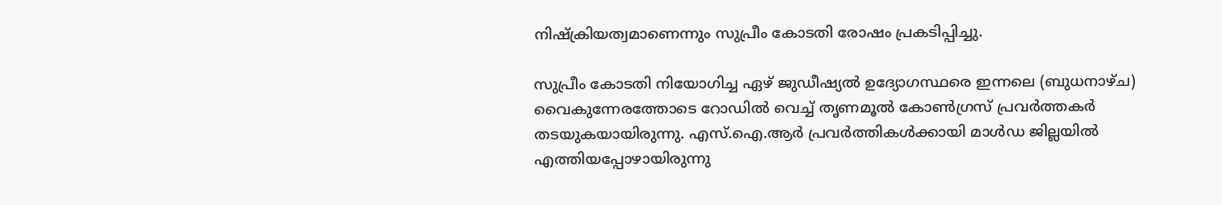നിഷ്‌ക്രിയത്വമാണെന്നും സുപ്രീം കോടതി രോഷം പ്രകടിപ്പിച്ചു.

സുപ്രീം കോടതി നിയോഗിച്ച ഏഴ് ജുഡീഷ്യല്‍ ഉദ്യോഗസ്ഥരെ ഇന്നലെ (ബുധനാഴ്ച) വൈകുന്നേരത്തോടെ റോഡില്‍ വെച്ച് തൃണമൂല്‍ കോണ്‍ഗ്രസ് പ്രവര്‍ത്തകര്‍ തടയുകയായിരുന്നു. എസ്.ഐ.ആര്‍ പ്രവര്‍ത്തികള്‍ക്കായി മാള്‍ഡ ജില്ലയില്‍ എത്തിയപ്പോഴായിരുന്നു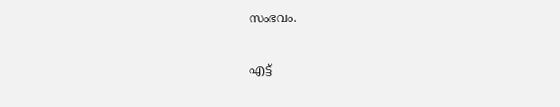സംഭവം.

എട്ട്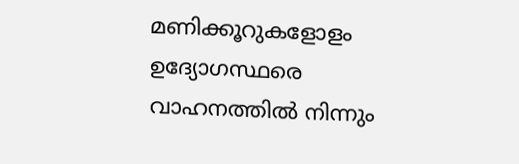മണിക്കൂറുകളോളം ഉദ്യോഗസ്ഥരെ വാഹനത്തില്‍ നിന്നും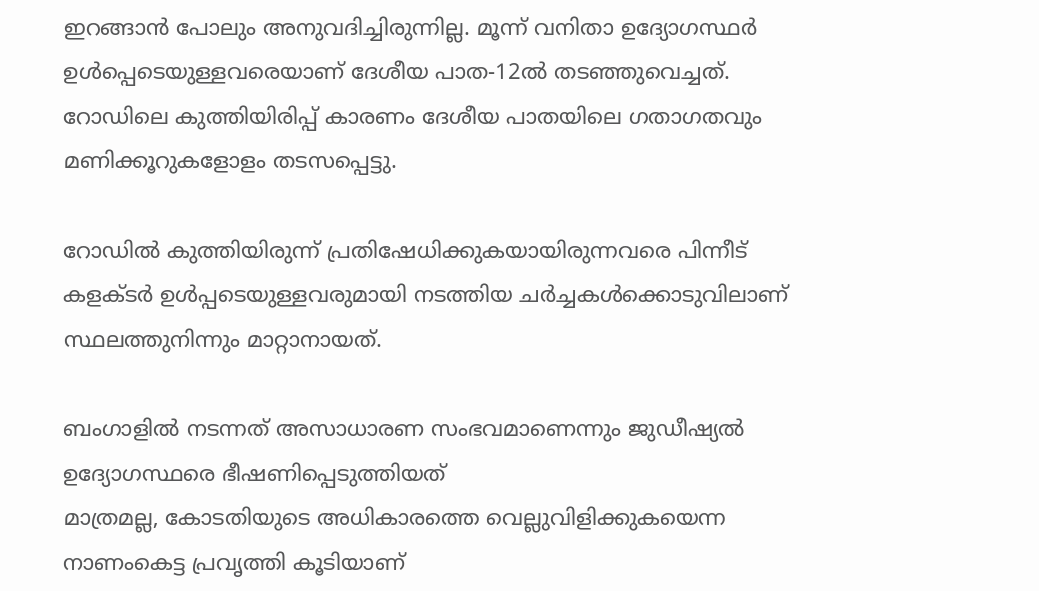ഇറങ്ങാന്‍ പോലും അനുവദിച്ചിരുന്നില്ല. മൂന്ന് വനിതാ ഉദ്യോഗസ്ഥര്‍ ഉള്‍പ്പെടെയുള്ളവരെയാണ് ദേശീയ പാത-12ല്‍ തടഞ്ഞുവെച്ചത്. റോഡിലെ കുത്തിയിരിപ്പ് കാരണം ദേശീയ പാതയിലെ ഗതാഗതവും മണിക്കൂറുകളോളം തടസപ്പെട്ടു.

റോഡില്‍ കുത്തിയിരുന്ന് പ്രതിഷേധിക്കുകയായിരുന്നവരെ പിന്നീട് കളക്ടര്‍ ഉള്‍പ്പടെയുള്ളവരുമായി നടത്തിയ ചര്‍ച്ചകള്‍ക്കൊടുവിലാണ് സ്ഥലത്തുനിന്നും മാറ്റാനായത്.

ബംഗാളില്‍ നടന്നത് അസാധാരണ സംഭവമാണെന്നും ജുഡീഷ്യല്‍ ഉദ്യോഗസ്ഥരെ ഭീഷണിപ്പെടുത്തിയത്
മാത്രമല്ല, കോടതിയുടെ അധികാരത്തെ വെല്ലുവിളിക്കുകയെന്ന നാണംകെട്ട പ്രവൃത്തി കൂടിയാണ്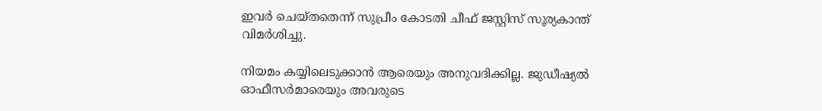ഇവര്‍ ചെയ്തതെന്ന് സുപ്രീം കോടതി ചീഫ് ജസ്റ്റിസ് സൂര്യകാന്ത് വിമര്‍ശിച്ചു.

നിയമം കയ്യിലെടുക്കാന്‍ ആരെയും അനുവദിക്കില്ല. ജുഡീഷ്യല്‍ ഓഫീസര്‍മാരെയും അവരുടെ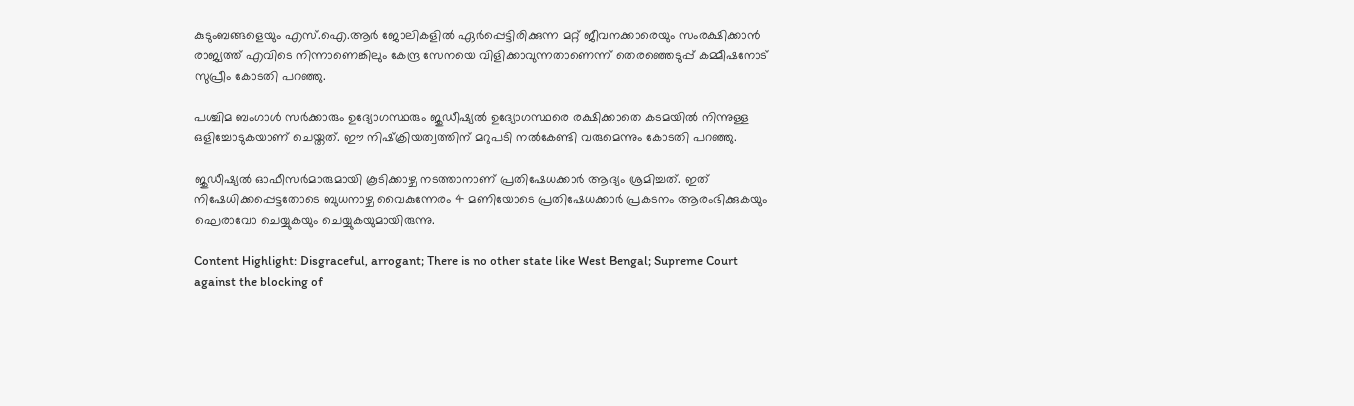കുടുംബങ്ങളെയും എസ്.ഐ.ആര്‍ ജോലികളില്‍ ഏര്‍പ്പെട്ടിരിക്കുന്ന മറ്റ് ജീവനക്കാരെയും സംരക്ഷിക്കാന്‍ രാജ്യത്ത് എവിടെ നിന്നാണെങ്കിലും കേന്ദ്ര സേനയെ വിളിക്കാവുന്നതാണെന്ന് തെരഞ്ഞെടുപ്പ് കമ്മീഷനോട് സുപ്രീം കോടതി പറഞ്ഞു.

പശ്ചിമ ബംഗാള്‍ സര്‍ക്കാരും ഉദ്യോഗസ്ഥരും ജുഡീഷ്യല്‍ ഉദ്യോഗസ്ഥരെ രക്ഷിക്കാതെ കടമയില്‍ നിന്നുള്ള ഒളിച്ചോടുകയാണ് ചെയ്തത്. ഈ നിഷ്‌ക്രിയത്വത്തിന് മറുപടി നല്‍കേണ്ടി വരുമെന്നും കോടതി പറഞ്ഞു.

ജുഡീഷ്യല്‍ ഓഫീസര്‍മാരുമായി കൂടിക്കാഴ്ച നടത്താനാണ് പ്രതിഷേധക്കാര്‍ ആദ്യം ശ്രമിച്ചത്. ഇത് നിഷേധിക്കപ്പെട്ടതോടെ ബുധനാഴ്ച വൈകുന്നേരം 4 മണിയോടെ പ്രതിഷേധക്കാര്‍ പ്രകടനം ആരംഭിക്കുകയും ഘെരാവോ ചെയ്യുകയും ചെയ്യുകയുമായിരുന്നു.

Content Highlight: Disgraceful, arrogant; There is no other state like West Bengal; Supreme Court against the blocking of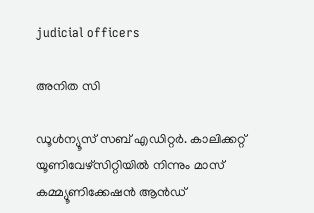judicial officers

അനിത സി

ഡൂള്‍ന്യൂസ് സബ് എഡിറ്റര്‍. കാലിക്കറ്റ് യൂണിവേഴ്‌സിറ്റിയില്‍ നിന്നും മാസ് കമ്മ്യൂണിക്കേഷന്‍ ആന്‍ഡ്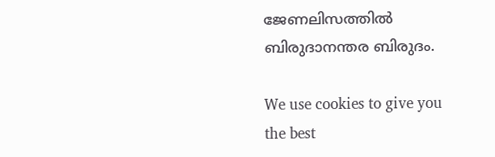ജേണലിസത്തില്‍ ബിരുദാനന്തര ബിരുദം.

We use cookies to give you the best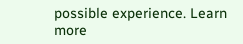possible experience. Learn more